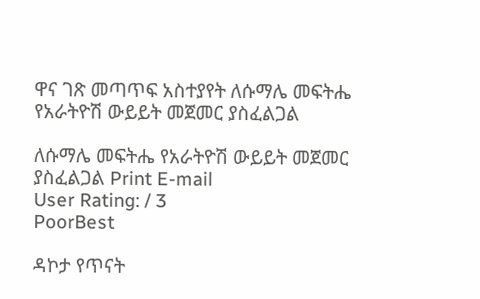ዋና ገጽ መጣጥፍ አስተያየት ለሱማሌ መፍትሔ የአራትዮሽ ውይይት መጀመር ያስፈልጋል

ለሱማሌ መፍትሔ የአራትዮሽ ውይይት መጀመር ያስፈልጋል Print E-mail
User Rating: / 3
PoorBest

ዳኮታ የጥናት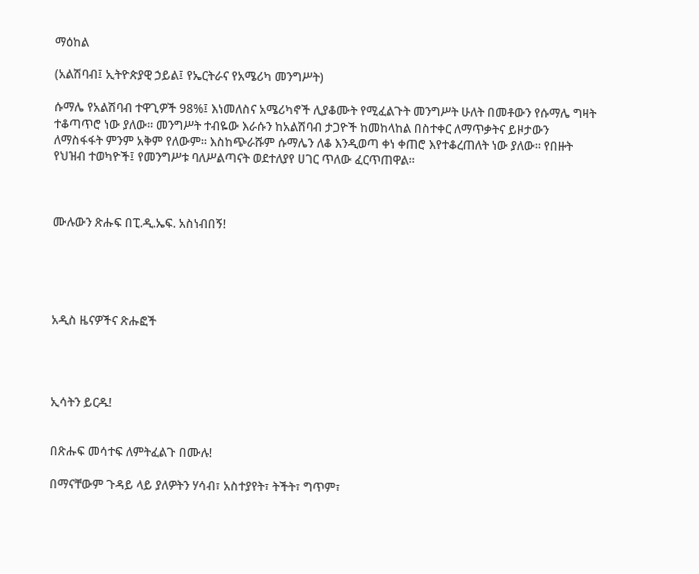ማዕከል

(አልሽባብ፤ ኢትዮጵያዊ ኃይል፤ የኤርትራና የአሜሪካ መንግሥት)

ሱማሌ የአልሽባብ ተዋጊዎች 98%፤ እነመለስና አሜሪካኖች ሊያቆሙት የሚፈልጉት መንግሥት ሁለት በመቶውን የሱማሌ ግዛት ተቆጣጥሮ ነው ያለው። መንግሥት ተብዬው እራሱን ከአልሽባብ ታጋዮች ከመከላከል በስተቀር ለማጥቃትና ይዞታውን ለማስፋፋት ምንም አቅም የለውም። እስከጭራሹም ሱማሌን ለቆ እንዲወጣ ቀነ ቀጠሮ እየተቆረጠለት ነው ያለው። የበዙት የህዝብ ተወካዮች፤ የመንግሥቱ ባለሥልጣናት ወደተለያየ ሀገር ጥለው ፈርጥጠዋል።



ሙሉውን ጽሑፍ በፒ.ዲ.ኤፍ. አስነብበኝ!





አዲስ ዜናዎችና ጽሑፎች




ኢሳትን ይርዱ!


በጽሑፍ መሳተፍ ለምትፈልጉ በሙሉ!

በማናቸውም ጉዳይ ላይ ያለዎትን ሃሳብ፣ አስተያየት፣ ትችት፣ ግጥም፣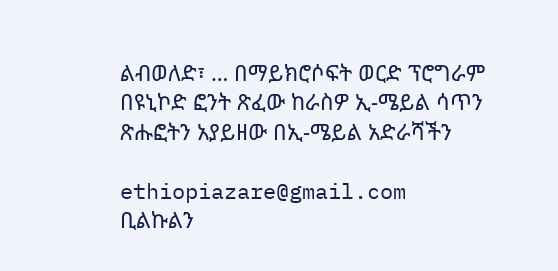ልብወለድ፣ … በማይክሮሶፍት ወርድ ፕሮግራም በዩኒኮድ ፎንት ጽፈው ከራስዎ ኢ-ሜይል ሳጥን ጽሑፎትን አያይዘው በኢ-ሜይል አድራሻችን

ethiopiazare@gmail.com ቢልኩልን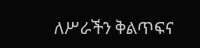ለሥራችን ቅልጥፍና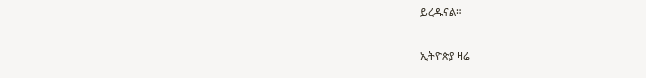ይረዱናል።

ኢትዮጵያ ዛሬ